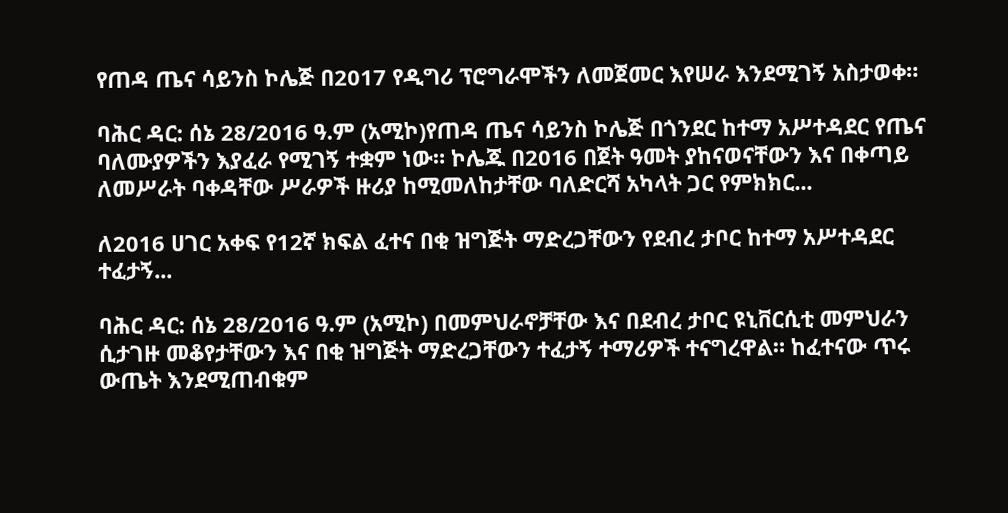የጠዳ ጤና ሳይንስ ኮሌጅ በ2017 የዲግሪ ፕሮግራሞችን ለመጀመር እየሠራ እንደሚገኝ አስታወቀ።

ባሕር ዳር: ሰኔ 28/2016 ዓ.ም (አሚኮ)የጠዳ ጤና ሳይንስ ኮሌጅ በጎንደር ከተማ አሥተዳደር የጤና ባለሙያዎችን እያፈራ የሚገኝ ተቋም ነው። ኮሌጁ በ2016 በጀት ዓመት ያከናወናቸውን እና በቀጣይ ለመሥራት ባቀዳቸው ሥራዎች ዙሪያ ከሚመለከታቸው ባለድርሻ አካላት ጋር የምክክር...

ለ2016 ሀገር አቀፍ የ12ኛ ክፍል ፈተና በቂ ዝግጅት ማድረጋቸውን የደብረ ታቦር ከተማ አሥተዳደር ተፈታኝ...

ባሕር ዳር: ሰኔ 28/2016 ዓ.ም (አሚኮ) በመምህራኖቻቸው እና በደብረ ታቦር ዩኒቨርሲቲ መምህራን ሲታገዙ መቆየታቸውን እና በቂ ዝግጅት ማድረጋቸውን ተፈታኝ ተማሪዎች ተናግረዋል። ከፈተናው ጥሩ ውጤት እንደሚጠብቁም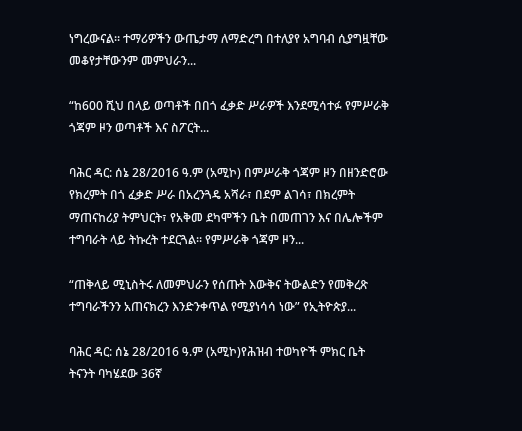ነግረውናል፡፡ ተማሪዎችን ውጤታማ ለማድረግ በተለያየ አግባብ ሲያግዟቸው መቆየታቸውንም መምህራን...

“ከ600 ሺህ በላይ ወጣቶች በበጎ ፈቃድ ሥራዎች እንደሚሳተፉ የምሥራቅ ጎጃም ዞን ወጣቶች እና ስፖርት...

ባሕር ዳር: ሰኔ 28/2016 ዓ.ም (አሚኮ) በምሥራቅ ጎጃም ዞን በዘንድሮው የክረምት በጎ ፈቃድ ሥራ በአረንጓዴ አሻራ፣ በደም ልገሳ፣ በክረምት ማጠናከሪያ ትምህርት፣ የአቅመ ደካሞችን ቤት በመጠገን እና በሌሎችም ተግባራት ላይ ትኩረት ተደርጓል፡፡ የምሥራቅ ጎጃም ዞን...

“ጠቅላይ ሚኒስትሩ ለመምህራን የሰጡት እውቅና ትውልድን የመቅረጽ ተግባራችንን አጠናክረን እንድንቀጥል የሚያነሳሳ ነው” የኢትዮጵያ...

ባሕር ዳር: ሰኔ 28/2016 ዓ.ም (አሚኮ)የሕዝብ ተወካዮች ምክር ቤት ትናንት ባካሄደው 36ኛ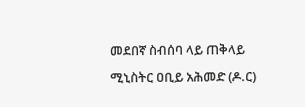መደበኛ ስብሰባ ላይ ጠቅላይ ሚኒስትር ዐቢይ አሕመድ (ዶ.ር)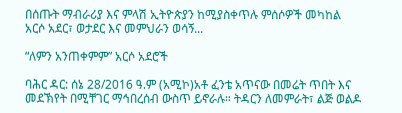በሰጡት ማብራሪያ እና ምላሽ ኢትዮጵያን ከሚያስቀጥሉ ምሰሶዎች መካከል አርሶ አደር፣ ወታደር እና መምህራን ወሳኝ...

“ለምን አንጠቀምም” አርሶ አደሮች

ባሕር ዳር: ሰኔ 28/2016 ዓ.ም (አሚኮ)አቶ ፈንቴ አጥናው በመሬት ጥበት እና መደኽየት በሚቸገር ማኅበረሰብ ውስጥ ይኖራሉ። ትዳርን ለመምራት፣ ልጅ ወልዶ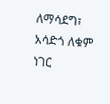ለማሳደግ፣ አሳድጎ ለቁም ነገር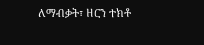ለማብቃት፣ ዘርን ተክቶ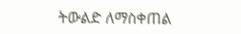ትውልድ ለማስቀጠል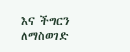እና ችግርን ለማስወገድ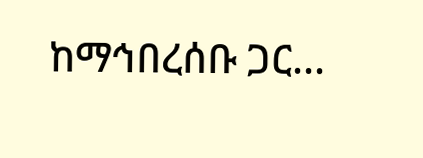ከማኅበረሰቡ ጋር...